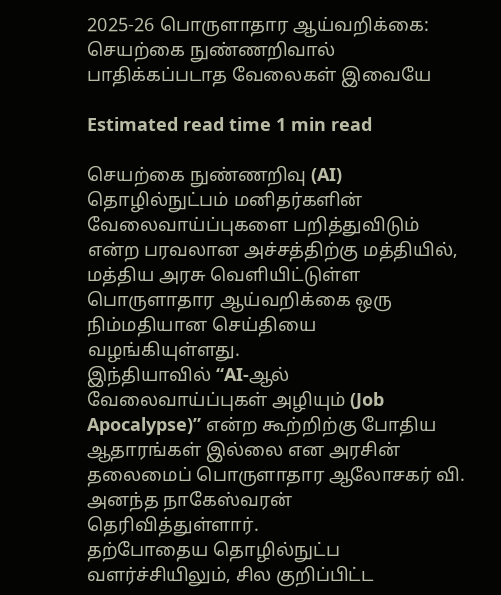2025-26 பொருளாதார ஆய்வறிக்கை: செயற்கை நுண்ணறிவால் பாதிக்கப்படாத வேலைகள் இவையே

Estimated read time 1 min read

செயற்கை நுண்ணறிவு (AI) தொழில்நுட்பம் மனிதர்களின் வேலைவாய்ப்புகளை பறித்துவிடும் என்ற பரவலான அச்சத்திற்கு மத்தியில், மத்திய அரசு வெளியிட்டுள்ள பொருளாதார ஆய்வறிக்கை ஒரு நிம்மதியான செய்தியை வழங்கியுள்ளது.
இந்தியாவில் “AI-ஆல் வேலைவாய்ப்புகள் அழியும் (Job Apocalypse)” என்ற கூற்றிற்கு போதிய ஆதாரங்கள் இல்லை என அரசின் தலைமைப் பொருளாதார ஆலோசகர் வி. அனந்த நாகேஸ்வரன் தெரிவித்துள்ளார்.
தற்போதைய தொழில்நுட்ப வளர்ச்சியிலும், சில குறிப்பிட்ட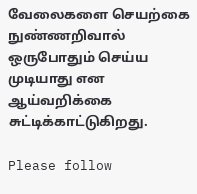வேலைகளை செயற்கை நுண்ணறிவால் ஒருபோதும் செய்ய முடியாது என ஆய்வறிக்கை சுட்டிக்காட்டுகிறது.

Please follow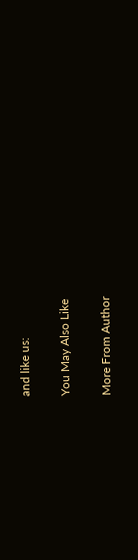and like us:

You May Also Like

More From Author